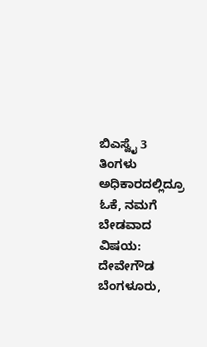ಬಿಎಸ್ವೈ 3 ತಿಂಗಳು ಅಧಿಕಾರದಲ್ಲಿದ್ರೂ ಓಕೆ, ನಮಗೆ ಬೇಡವಾದ ವಿಷಯ: ದೇವೇಗೌಡ
ಬೆಂಗಳೂರು,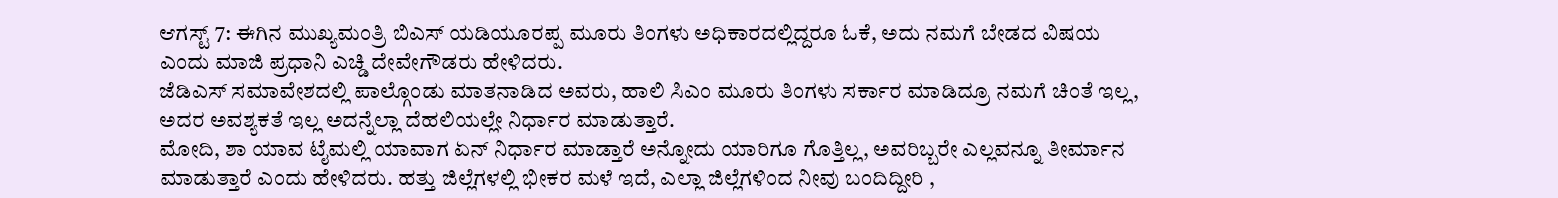ಆಗಸ್ಟ್ 7: ಈಗಿನ ಮುಖ್ಯಮಂತ್ರಿ ಬಿಎಸ್ ಯಡಿಯೂರಪ್ಪ ಮೂರು ತಿಂಗಳು ಅಧಿಕಾರದಲ್ಲಿದ್ದರೂ ಓಕೆ, ಅದು ನಮಗೆ ಬೇಡದ ವಿಷಯ ಎಂದು ಮಾಜಿ ಪ್ರಧಾನಿ ಎಚ್ಡಿ ದೇವೇಗೌಡರು ಹೇಳಿದರು.
ಜೆಡಿಎಸ್ ಸಮಾವೇಶದಲ್ಲಿ ಪಾಲ್ಗೊಂಡು ಮಾತನಾಡಿದ ಅವರು, ಹಾಲಿ ಸಿಎಂ ಮೂರು ತಿಂಗಳು ಸರ್ಕಾರ ಮಾಡಿದ್ರೂ ನಮಗೆ ಚಿಂತೆ ಇಲ್ಲ, ಅದರ ಅವಶ್ಯಕತೆ ಇಲ್ಲ ಅದನ್ನೆಲ್ಲಾ ದೆಹಲಿಯಲ್ಲೇ ನಿರ್ಧಾರ ಮಾಡುತ್ತಾರೆ.
ಮೋದಿ, ಶಾ ಯಾವ ಟೈಮಲ್ಲಿ ಯಾವಾಗ ಏನ್ ನಿರ್ಧಾರ ಮಾಡ್ತಾರೆ ಅನ್ನೋದು ಯಾರಿಗೂ ಗೊತ್ತಿಲ್ಲ, ಅವರಿಬ್ಬರೇ ಎಲ್ಲವನ್ನೂ ತೀರ್ಮಾನ ಮಾಡುತ್ತಾರೆ ಎಂದು ಹೇಳಿದರು. ಹತ್ತು ಜಿಲ್ಲೆಗಳಲ್ಲಿ ಭೀಕರ ಮಳೆ ಇದೆ, ಎಲ್ಲಾ ಜಿಲ್ಲೆಗಳಿಂದ ನೀವು ಬಂದಿದ್ದೀರಿ ,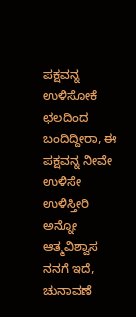ಪಕ್ಷವನ್ನ ಉಳಿಸೋಕೆ ಛಲದಿಂದ ಬಂದಿದ್ದೀರಾ, ಈ ಪಕ್ಷವನ್ನ ನೀವೇ ಉಳಿಸೇ ಉಳಿಸ್ತೀರಿ ಅನ್ನೋ ಆತ್ಮವಿಶ್ವಾಸ ನನಗೆ ಇದೆ, ಚುನಾವಣೆ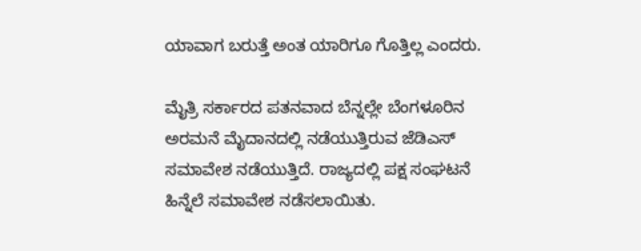ಯಾವಾಗ ಬರುತ್ತೆ ಅಂತ ಯಾರಿಗೂ ಗೊತ್ತಿಲ್ಲ ಎಂದರು.

ಮೈತ್ರಿ ಸರ್ಕಾರದ ಪತನವಾದ ಬೆನ್ನಲ್ಲೇ ಬೆಂಗಳೂರಿನ ಅರಮನೆ ಮೈದಾನದಲ್ಲಿ ನಡೆಯುತ್ತಿರುವ ಜೆಡಿಎಸ್ ಸಮಾವೇಶ ನಡೆಯುತ್ತಿದೆ. ರಾಜ್ಯದಲ್ಲಿ ಪಕ್ಷ ಸಂಘಟನೆ ಹಿನ್ನೆಲೆ ಸಮಾವೇಶ ನಡೆಸಲಾಯಿತು.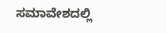ಸಮಾವೇಶದಲ್ಲಿ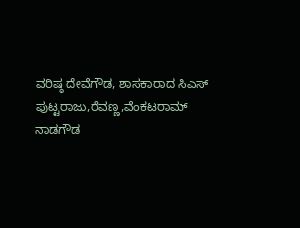ವರಿಷ್ಠ ದೇವೆಗೌಡ, ಶಾಸಕಾರಾದ ಸಿಎಸ್ ಪುಟ್ಟರಾಜು,ರೆವಣ್ಣ,ವೆಂಕಟರಾಮ್ ನಾಡಗೌಡ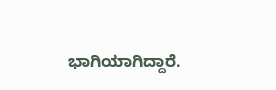ಭಾಗಿಯಾಗಿದ್ದಾರೆ.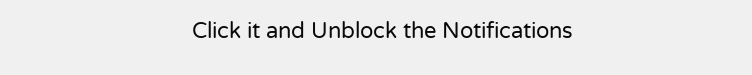Click it and Unblock the Notifications